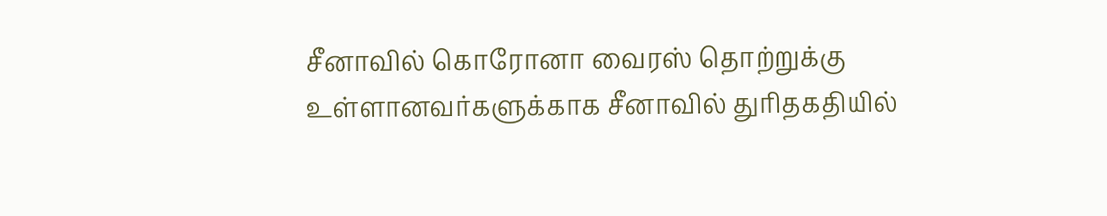சீனாவில் கொரோனா வைரஸ் தொற்றுக்கு உள்ளானவர்களுக்காக சீனாவில் துரிதகதியில்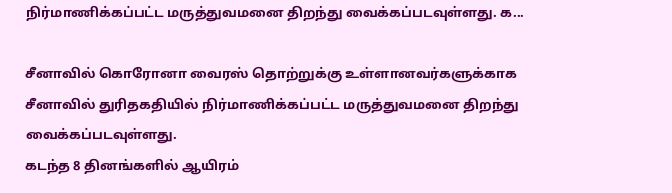நிர்மாணிக்கப்பட்ட மருத்துவமனை திறந்து வைக்கப்படவுள்ளது. க...

சீனாவில் கொரோனா வைரஸ் தொற்றுக்கு உள்ளானவர்களுக்காக சீனாவில் துரிதகதியில் நிர்மாணிக்கப்பட்ட மருத்துவமனை திறந்து வைக்கப்படவுள்ளது.
கடந்த 8 தினங்களில் ஆயிரம்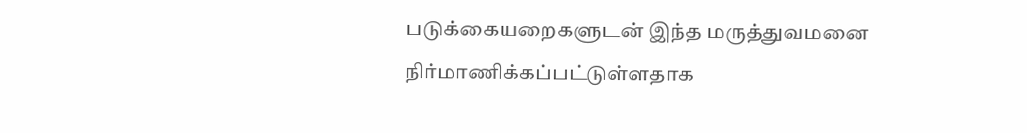படுக்கையறைகளுடன் இந்த மருத்துவமனை நிர்மாணிக்கப்பட்டுள்ளதாக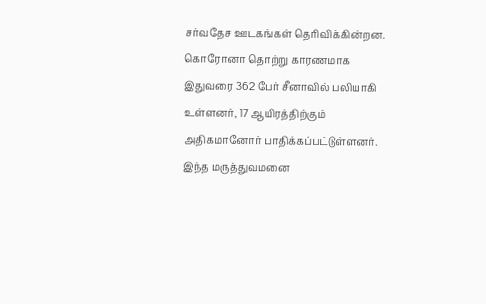சர்வதேச ஊடகங்கள் தெரிவிக்கின்றன.
கொரோனா தொற்று காரணமாக இதுவரை 362 பேர் சீனாவில் பலியாகி உள்ளனர், 17 ஆயிரத்திற்கும் அதிகமானோர் பாதிக்கப்பட்டுள்ளனர்.
இந்த மருத்துவமனை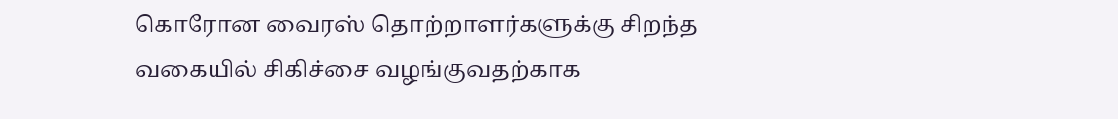கொரோன வைரஸ் தொற்றாளர்களுக்கு சிறந்த வகையில் சிகிச்சை வழங்குவதற்காக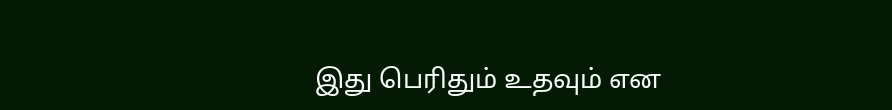இது பெரிதும் உதவும் என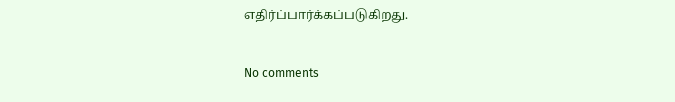எதிர்ப்பார்க்கப்படுகிறது.


No comments